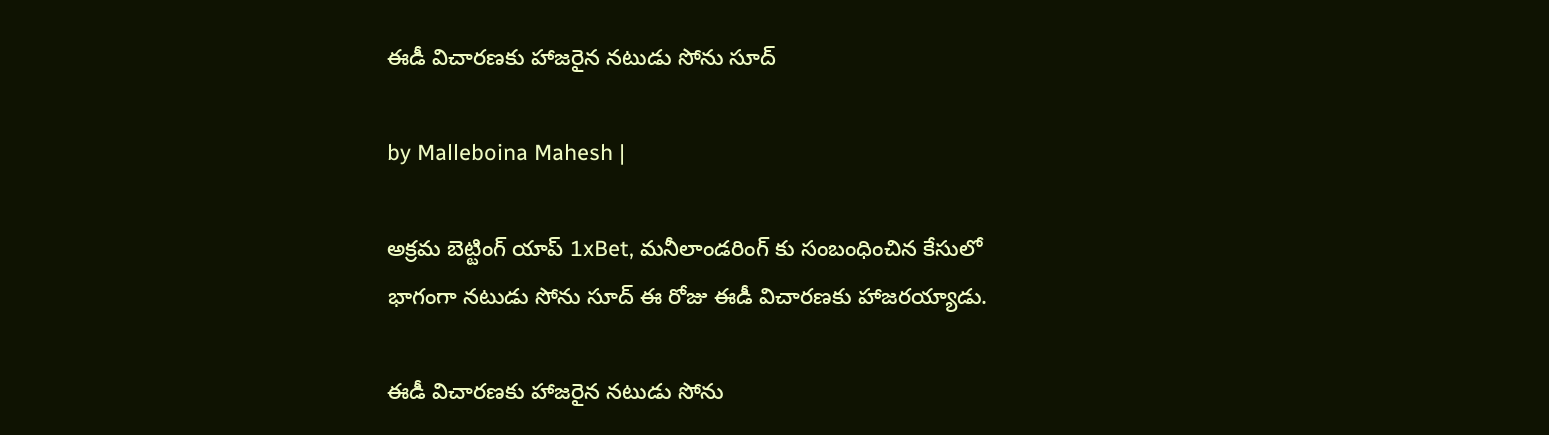ఈడీ విచారణకు హాజరైన నటుడు సోను సూద్

by Malleboina Mahesh |

అక్రమ బెట్టింగ్ యాప్ 1xBet, మనీలాండరింగ్ కు సంబంధించిన కేసులో భాగంగా నటుడు సోను సూద్ ఈ రోజు ఈడీ విచారణకు హాజరయ్యాడు.

ఈడీ విచారణకు హాజరైన నటుడు సోను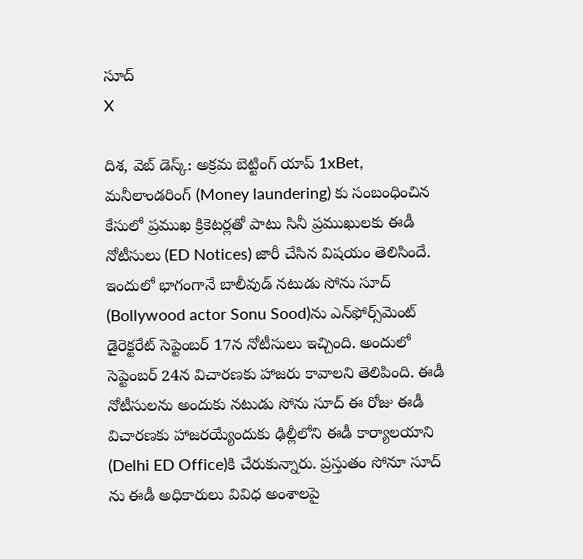సూద్
X

దిశ, వెబ్ డెస్క్: అక్రమ బెట్టింగ్ యాప్ 1xBet, మనీలాండరింగ్ (Money laundering) కు సంబంధించిన కేసులో ప్రముఖ క్రికెటర్లతో పాటు సినీ ప్రముఖులకు ఈడీ నోటీసులు (ED Notices) జారీ చేసిన విషయం తెలిసిందే. ఇందులో భాగంగానే బాలీవుడ్ నటుడు సోను సూద్‌ (Bollywood actor Sonu Sood)ను ఎన్‌ఫోర్స్‌మెంట్ డైరెక్టరేట్ సెప్టెంబర్ 17న నోటీసులు ఇచ్చింది. అందులో సెప్టెంబర్ 24న విచారణకు హాజరు కావాలని తెలిపింది. ఈడీ నోటీసులను అందుకు నటుడు సోను సూద్ ఈ రోజు ఈడీ విచారణకు హాజరయ్యేందుకు ఢిల్లీలోని ఈడీ కార్యాలయాని (Delhi ED Office)కి చేరుకున్నారు. ప్రస్తుతం సోనూ సూద్ ను ఈడీ అధికారులు వివిధ అంశాలపై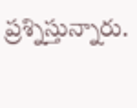ప్రశ్నిస్తున్నారు.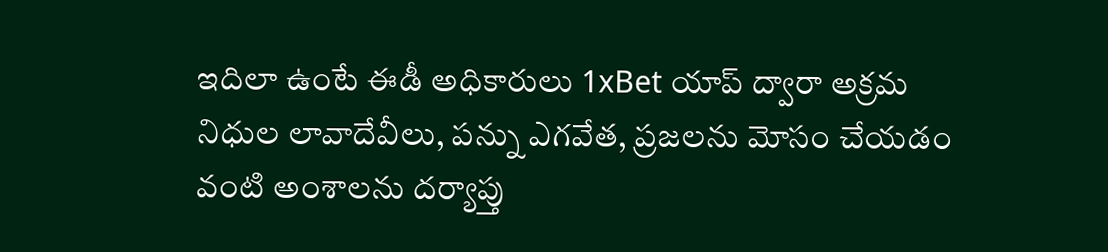ఇదిలా ఉంటే ఈడీ అధికారులు 1xBet యాప్ ద్వారా అక్రమ నిధుల లావాదేవీలు, పన్ను ఎగవేత, ప్రజలను మోసం చేయడం వంటి అంశాలను దర్యాప్తు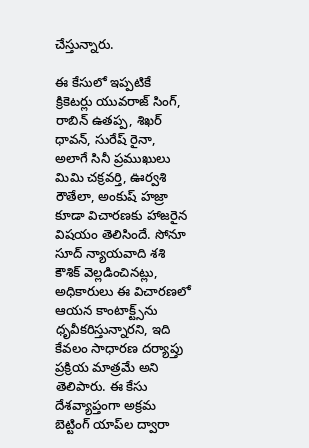చేస్తున్నారు.

ఈ కేసులో ఇప్పటికే క్రికెటర్లు యువరాజ్ సింగ్, రాబిన్ ఉతప్ప, శిఖర్ ధావన్, సురేష్ రైనా, అలాగే సినీ ప్రముఖులు మిమి చక్రవర్తి, ఊర్వశి రౌతేలా, అంకుష్ హజ్రా కూడా విచారణకు హాజరైన విషయం తెలిసిందే. సోనూ సూద్ న్యాయవాది శశి కౌశిక్ వెల్లడించినట్లు, అధికారులు ఈ విచారణలో ఆయన కాంటాక్ట్స్‌ను ధృవీకరిస్తున్నారని, ఇది కేవలం సాధారణ దర్యాప్తు ప్రక్రియ మాత్రమే అని తెలిపారు. ఈ కేసు దేశవ్యాప్తంగా అక్రమ బెట్టింగ్ యాప్‌ల ద్వారా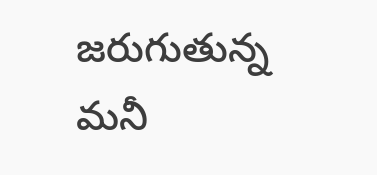జరుగుతున్న మనీ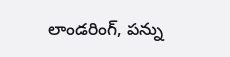లాండరింగ్, పన్ను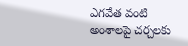ఎగవేత వంటి అంశాలపై చర్చలకు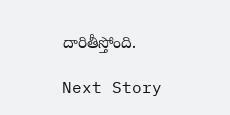దారితీస్తోంది.

Next Story